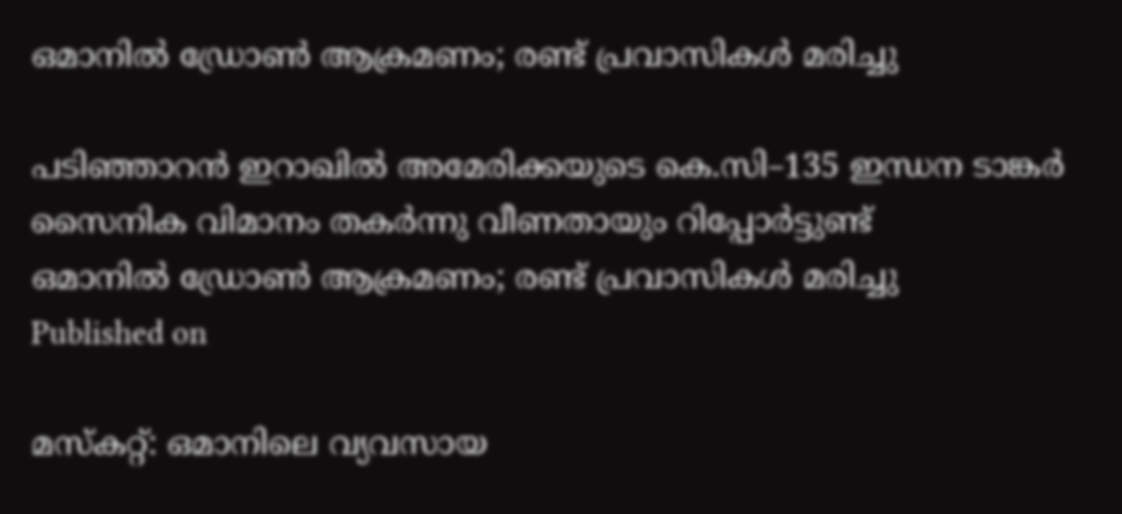ഒമാനിൽ ഡ്രോൺ ആക്രമണം; രണ്ട് പ്രവാസികൾ മരിച്ചു

പടിഞ്ഞാറൻ ഇറാഖിൽ അമേരിക്കയുടെ കെ.സി–135 ഇന്ധന ടാങ്കർ സൈനിക വിമാനം തകർന്നു വീണതായും റിപ്പോർട്ടുണ്ട്
ഒമാനിൽ ഡ്രോൺ ആക്രമണം; രണ്ട് പ്രവാസികൾ മരിച്ചു
Published on

മസ്കറ്റ്: ഒമാനിലെ വ്യവസായ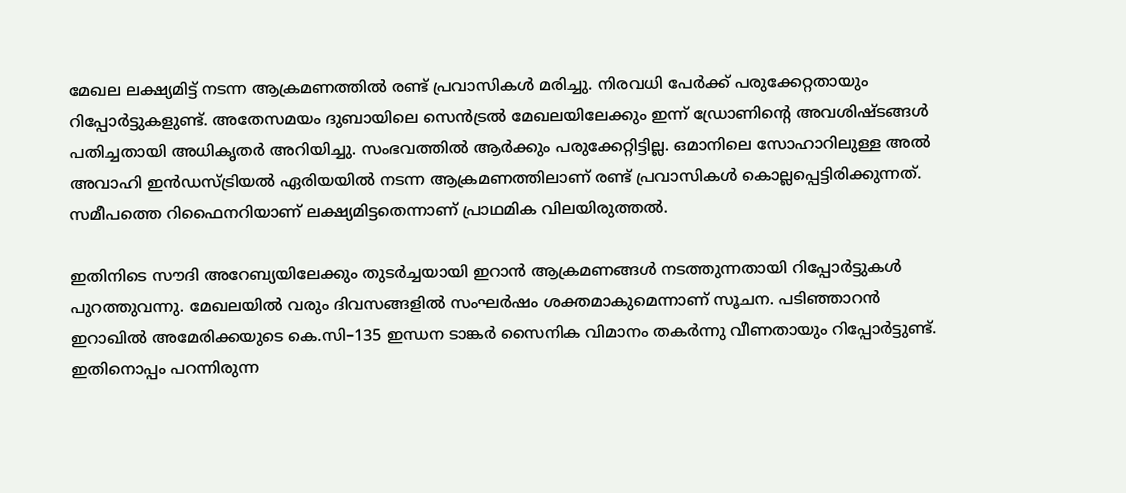മേഖല ലക്ഷ്യമിട്ട് നടന്ന ആക്രമണത്തിൽ രണ്ട് പ്രവാസികൾ മരിച്ചു. നിരവധി പേർക്ക് പരുക്കേറ്റതായും റിപ്പോർട്ടുകളുണ്ട്. അതേസമയം ദുബായിലെ സെൻട്രൽ മേഖലയിലേക്കും ഇന്ന് ഡ്രോണിന്റെ അവശിഷ്ടങ്ങൾ പതിച്ചതായി അധികൃതർ അറിയിച്ചു. സംഭവത്തിൽ ആർക്കും പരുക്കേറ്റിട്ടില്ല. ഒമാനിലെ സോഹാറിലുള്ള അൽ അവാഹി ഇൻഡസ്ട്രിയൽ ഏരിയയിൽ നടന്ന ആക്രമണത്തിലാണ് രണ്ട് പ്രവാസികൾ കൊല്ലപ്പെട്ടിരിക്കുന്നത്. സമീപത്തെ റിഫൈനറിയാണ് ലക്ഷ്യമിട്ടതെന്നാണ് പ്രാഥമിക വിലയിരുത്തൽ.

ഇതിനിടെ സൗദി അറേബ്യയിലേക്കും തുടർച്ചയായി ഇറാൻ ആക്രമണങ്ങൾ നടത്തുന്നതായി റിപ്പോർട്ടുകൾ പുറത്തുവന്നു. മേഖലയിൽ വരും ദിവസങ്ങളിൽ സംഘർഷം ശക്തമാകുമെന്നാണ് സൂചന. പടിഞ്ഞാറൻ ഇറാഖിൽ അമേരിക്കയുടെ കെ.സി–135 ഇന്ധന ടാങ്കർ സൈനിക വിമാനം തകർന്നു വീണതായും റിപ്പോർട്ടുണ്ട്. ഇതിനൊപ്പം പറന്നിരുന്ന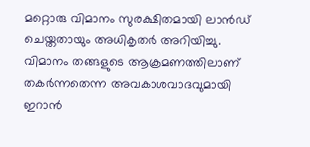മറ്റൊരു വിമാനം സുരക്ഷിതമായി ലാൻഡ് ചെയ്തതായും അധികൃതർ അറിയിച്ചു. വിമാനം തങ്ങളുടെ ആക്രമണത്തിലാണ് തകർന്നതെന്ന അവകാശവാദവുമായി ഇറാൻ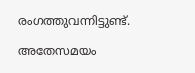രംഗത്തുവന്നിട്ടുണ്ട്.

അതേസമയം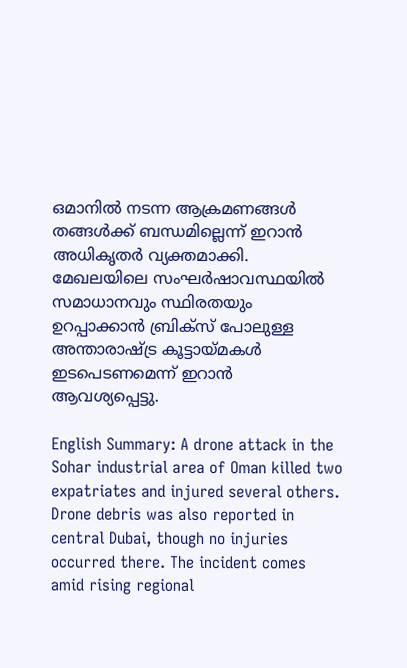ഒമാനിൽ നടന്ന ആക്രമണങ്ങൾ തങ്ങൾക്ക് ബന്ധമില്ലെന്ന് ഇറാൻ അധികൃതർ വ്യക്തമാക്കി. മേഖലയിലെ സംഘർഷാവസ്ഥയിൽ സമാധാനവും സ്ഥിരതയും ഉറപ്പാക്കാൻ ബ്രിക്സ് പോലുള്ള അന്താരാഷ്ട്ര കൂട്ടായ്മകൾ ഇടപെടണമെന്ന് ഇറാൻ ആവശ്യപ്പെട്ടു.

English Summary: A drone attack in the Sohar industrial area of Oman killed two expatriates and injured several others. Drone debris was also reported in central Dubai, though no injuries occurred there. The incident comes amid rising regional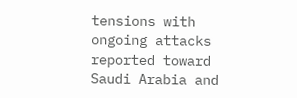tensions with ongoing attacks reported toward Saudi Arabia and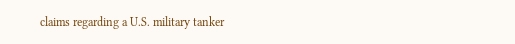claims regarding a U.S. military tanker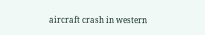aircraft crash in western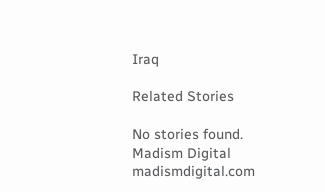Iraq

Related Stories

No stories found.
Madism Digital
madismdigital.com